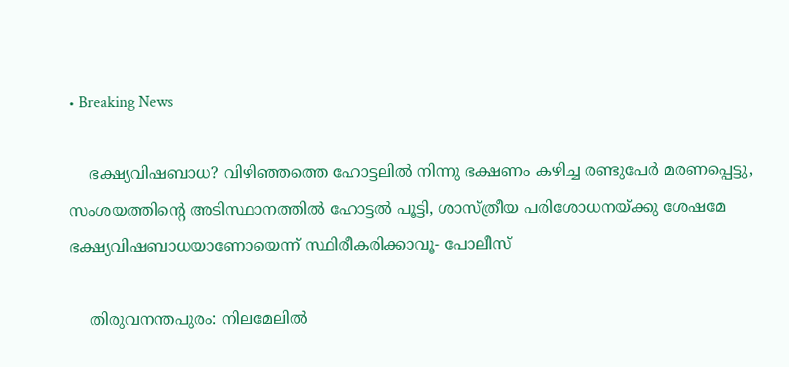• Breaking News

    ഭക്ഷ്യവിഷബാധ? വിഴിഞ്ഞത്തെ ഹോട്ടലിൽ നിന്നു ഭക്ഷണം കഴിച്ച രണ്ടുപേർ മരണപ്പെട്ടു, സംശയത്തിന്റെ അടിസ്ഥാനത്തിൽ ഹോട്ടൽ പൂട്ടി, ശാസ്ത്രീയ പരിശോധനയ്ക്കു ശേഷമേ ഭക്ഷ്യവിഷബാധയാണോയെന്ന് സ്ഥിരീകരിക്കാവൂ- പോലീസ്

    തിരുവനന്തപുരം: നിലമേലിൽ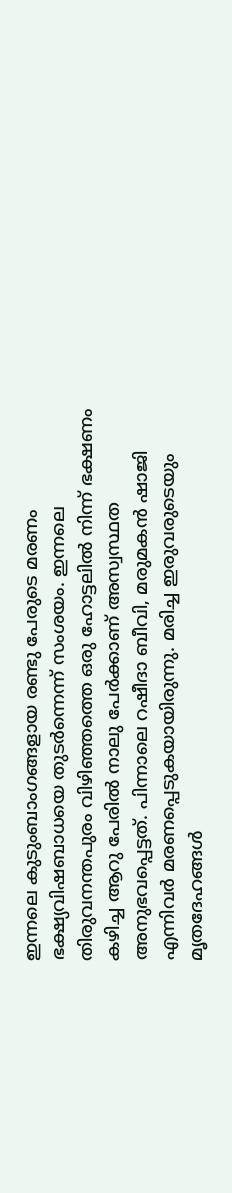ഇന്നലെ കുടുംബാംഗങ്ങളായ രണ്ടു പേരുടെ മരണം ഭക്ഷ്യവിഷബാധയെ തുടർന്നെന്ന് സംശയം. ഇന്നലെ തിരുവനന്തപുരം വിഴിഞ്ഞത്തെ ഒരു ഹോട്ടലിൽ നിന്ന് ഭക്ഷണം കഴിച്ച ആറു പേരിൽ നാലു പേർക്കാണ് അസ്വസ്ഥത അനുഭവപ്പെട്ടത്. പിന്നാലെ റഷീദാ ബീവി, മരുമകൻ ഷാജി എന്നിവർ മരണപ്പെടുകയായിരുന്നു. മരിച്ച ഇരുവരുടെയും മൃതദേഹങ്ങൾ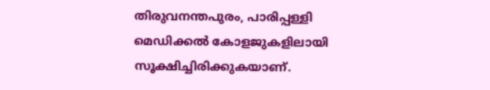തിരുവനന്തപുരം, പാരിപ്പള്ളി മെഡിക്കൽ കോളജുകളിലായി സൂക്ഷിച്ചിരിക്കുകയാണ്.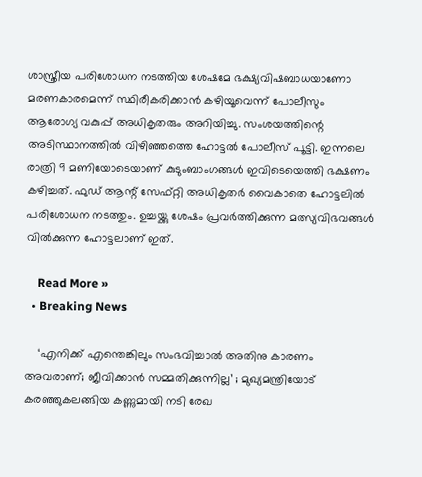ശാസ്ത്രീയ പരിശോധന നടത്തിയ ശേഷമേ ഭക്ഷ്യവിഷബാധയാണോ മരണകാരമെന്ന് സ്ഥിരീകരിക്കാൻ‌ കഴിയൂവെന്ന് പോലീസും ആരോഗ്യ വകുപ്പ് അധികൃതരും അറിയിച്ചു. സംശയത്തിന്റെ അടിസ്ഥാനത്തിൽ വിഴിഞ്ഞത്തെ ഹോട്ടൽ പോലീസ് പൂട്ടി. ഇന്നലെ രാത്രി 9 മണിയോടെയാണ് കുടുംബാംഗങ്ങൾ ഇവിടെയെത്തി ഭക്ഷണം കഴിച്ചത്. ഫുഡ് ആന്റ് സേഫ്റ്റി അധികൃതർ വൈകാതെ ഹോട്ടലിൽ പരിശോധന നടത്തും. ഉച്ചയ്ക്കു ശേഷം പ്രവർത്തിക്കുന്ന മത്സ്യവിഭവങ്ങൾ വിൽക്കുന്ന ഹോട്ടലാണ് ഇത്.

    Read More »
  • Breaking News

    ‘എനിക്ക് എന്തെങ്കിലും സംഭവിച്ചാൽ അതിനു കാരണം അവരാണ്; ജീവിക്കാൻ സമ്മതിക്കുന്നില്ല’ ; മുഖ്യമന്ത്രിയോട് കരഞ്ഞുകലങ്ങിയ കണ്ണുമായി നടി രേഖ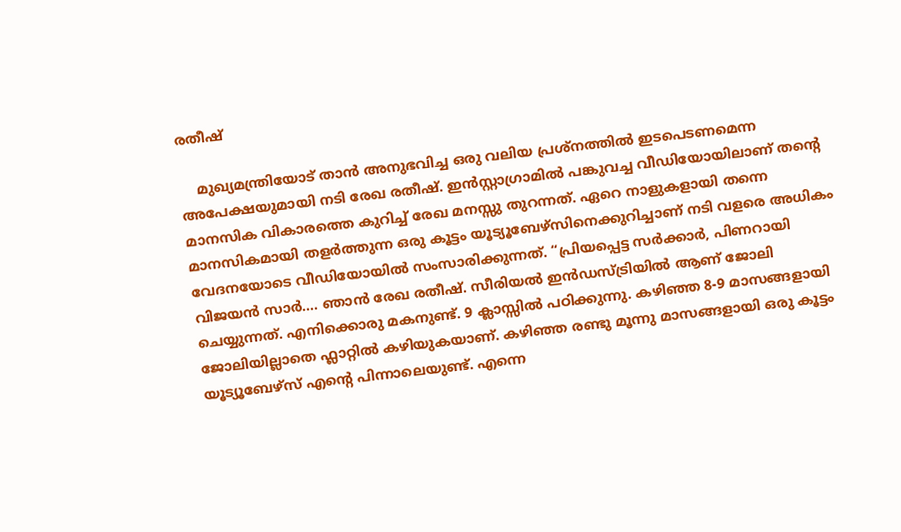രതീഷ്

    മുഖ്യമന്ത്രിയോട് താൻ അനുഭവിച്ച ഒരു വലിയ പ്രശ്നത്തിൽ ഇടപെടണമെന്ന അപേക്ഷയുമായി നടി രേഖ രതീഷ്. ഇൻസ്റ്റാഗ്രാമിൽ പങ്കുവച്ച വീഡിയോയിലാണ് തൻ്റെ മാനസിക വികാരത്തെ കുറിച്ച് രേഖ മനസ്സു തുറന്നത്. ഏറെ നാളുകളായി തന്നെ മാനസികമായി തളർത്തുന്ന ഒരു കൂട്ടം യൂട്യൂബേഴ്സിനെക്കുറിച്ചാണ് നടി വളരെ അധികം വേദനയോടെ വീഡിയോയിൽ സംസാരിക്കുന്നത്. “പ്രിയപ്പെട്ട സർക്കാർ, പിണറായി വിജയൻ സാർ…. ഞാൻ രേഖ രതീഷ്. സീരിയൽ ഇൻഡസ്ട്രിയിൽ ആണ് ജോലി ചെയ്യുന്നത്. എനിക്കൊരു മകനുണ്ട്. 9 ക്ലാസ്സിൽ പഠിക്കുന്നു. കഴിഞ്ഞ 8-9 മാസങ്ങളായി ജോലിയില്ലാതെ ഫ്ലാറ്റിൽ കഴിയുകയാണ്. കഴിഞ്ഞ രണ്ടു മൂന്നു മാസങ്ങളായി ഒരു കൂട്ടം യൂട്യൂബേഴ്സ് എൻ്റെ പിന്നാലെയുണ്ട്. എന്നെ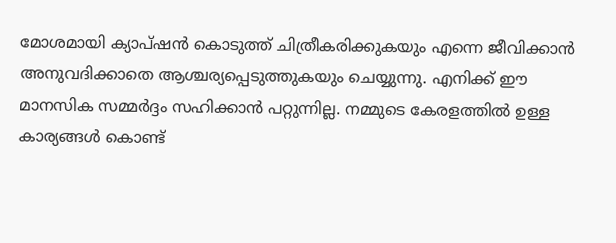മോശമായി ക്യാപ്ഷൻ കൊടുത്ത് ചിത്രീകരിക്കുകയും എന്നെ ജീവിക്കാൻ അനുവദിക്കാതെ ആശ്ചര്യപ്പെടുത്തുകയും ചെയ്യുന്നു. എനിക്ക് ഈ മാനസിക സമ്മർദ്ദം സഹിക്കാൻ പറ്റുന്നില്ല. നമ്മുടെ കേരളത്തിൽ ഉള്ള കാര്യങ്ങൾ കൊണ്ട്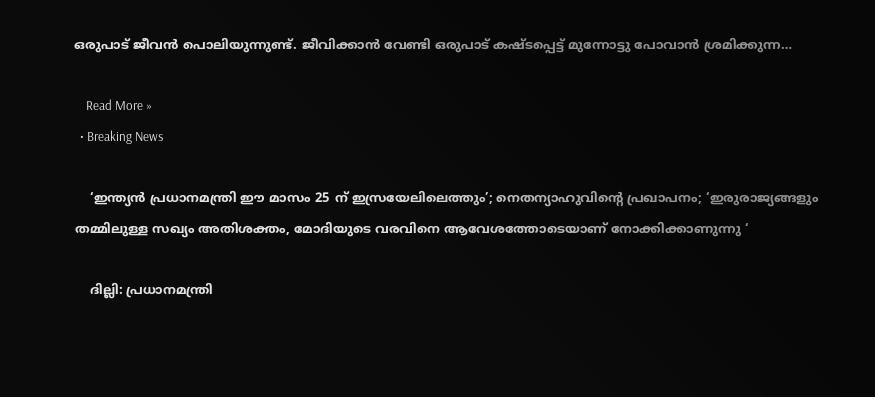ഒരുപാട് ജീവൻ പൊലിയുന്നുണ്ട്. ജീവിക്കാൻ വേണ്ടി ഒരുപാട് കഷ്ടപ്പെട്ട് മുന്നോട്ടു പോവാൻ ശ്രമിക്കുന്ന…

    Read More »
  • Breaking News

    ‘ഇന്ത്യൻ പ്രധാനമന്ത്രി ഈ മാസം 25 ന് ഇസ്രയേലിലെത്തും’; നെതന്യാഹുവിന്റെ പ്രഖാപനം; ‘ഇരുരാജ്യങ്ങളും തമ്മിലുള്ള സഖ്യം അതിശക്തം, മോദിയുടെ വരവിനെ ആവേശത്തോടെയാണ് നോക്കിക്കാണുന്നു ‘

    ദില്ലി: പ്രധാനമന്ത്രി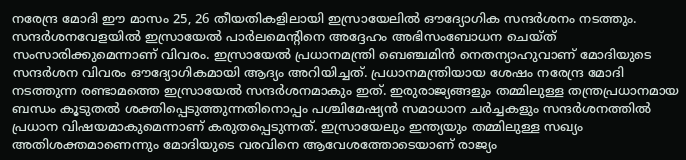നരേന്ദ്ര മോദി ഈ മാസം 25, 26 തീയതികളിലായി ഇസ്രായേലിൽ ഔദ്യോഗിക സന്ദർശനം നടത്തും. സന്ദർശനവേളയിൽ ഇസ്രായേൽ പാർലമെന്‍റിനെ അദ്ദേഹം അഭിസംബോധന ചെയ്ത് സംസാരിക്കുമെന്നാണ് വിവരം. ഇസ്രായേൽ പ്രധാനമന്ത്രി ബെഞ്ചമിൻ നെതന്യാഹുവാണ് മോദിയുടെ സന്ദർശന വിവരം ഔദ്യോഗികമായി ആദ്യം അറിയിച്ചത്. പ്രധാനമന്ത്രിയായ ശേഷം നരേന്ദ്ര മോദി നടത്തുന്ന രണ്ടാമത്തെ ഇസ്രായേൽ സന്ദർശനമാകും ഇത്. ഇരുരാജ്യങ്ങളും തമ്മിലുള്ള തന്ത്രപ്രധാനമായ ബന്ധം കൂടുതൽ ശക്തിപ്പെടുത്തുന്നതിനൊപ്പം പശ്ചിമേഷ്യൻ സമാധാന ചർച്ചകളും സന്ദർശനത്തിൽ പ്രധാന വിഷയമാകുമെന്നാണ് കരുതപ്പെടുന്നത്. ഇസ്രായേലും ഇന്ത്യയും തമ്മിലുള്ള സഖ്യം അതിശക്തമാണെന്നും മോദിയുടെ വരവിനെ ആവേശത്തോടെയാണ് രാജ്യം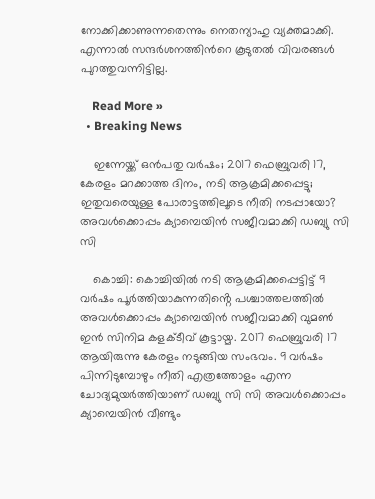നോക്കിക്കാണുന്നതെന്നും നെതന്യാഹു വ്യക്തമാക്കി. എന്നാൽ സന്ദർശനത്തിന്‍റെ കൂടുതൽ വിവരങ്ങൾ പുറത്തുവന്നിട്ടില്ല.

    Read More »
  • Breaking News

    ഇന്നേയ്ക്ക് ഒൻപതു വർഷം; 2017 ഫെബ്രുവരി 17, കേരളം മറക്കാത്ത ദിനം, നടി ആക്രമിക്കപ്പെട്ടു; ഇതുവരെയുള്ള പോരാട്ടത്തിലൂടെ നീതി നടപ്പായോ? അവൾക്കൊപ്പം ക്യാമ്പെയിൻ സജീവമാക്കി ഡബ്യു സി സി

    കൊച്ചി: കൊച്ചിയിൽ നടി ആക്രമിക്കപ്പെട്ടിട്ട് 9 വർഷം പൂർത്തിയാകുന്നതിൻ്റെ പശ്ചാത്തലത്തിൽ അവൾക്കൊപ്പം ക്യാമ്പെയിൻ സജീവമാക്കി വുമൺ ഇൻ സിനിമ കളക്ടീവ് കൂട്ടായ്മ. 2017 ഫെബ്രുവരി 17 ആയിരുന്നു കേരളം നടുങ്ങിയ സംഭവം. 9 വർഷം പിന്നിടുമ്പോഴും നീതി എത്രത്തോളം എന്ന ചോദ്യമുയർത്തിയാണ് ഡബ്യു സി സി അവൾക്കൊപ്പം ക്യാമ്പെയിൻ വീണ്ടും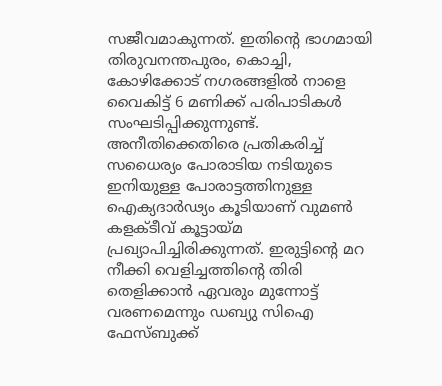സജീവമാകുന്നത്. ഇതിൻ്റെ ഭാഗമായി തിരുവനന്തപുരം, കൊച്ചി, കോഴിക്കോട് നഗരങ്ങളിൽ നാളെ വൈകിട്ട് 6 മണിക്ക് പരിപാടികൾ സംഘടിപ്പിക്കുന്നുണ്ട്. അനീതിക്കെതിരെ പ്രതികരിച്ച് സധൈര്യം പോരാടിയ നടിയുടെ ഇനിയുള്ള പോരാട്ടത്തിനുള്ള ഐക്യദാർഢ്യം കൂടിയാണ് വുമൺ കളക്ടീവ് കൂട്ടായ്മ പ്രഖ്യാപിച്ചിരിക്കുന്നത്. ഇരുട്ടിൻ്റെ മറ നീക്കി വെളിച്ചത്തിൻ്റെ തിരി തെളിക്കാൻ ഏവരും മുന്നോട്ട് വരണമെന്നും ഡബ്യു സിഐ ഫേസ്ബുക്ക്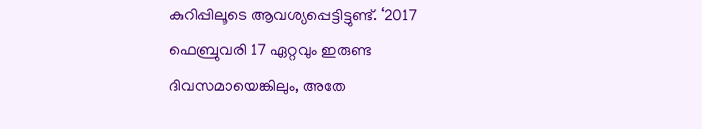കുറിപ്പിലൂടെ ആവശ്യപ്പെട്ടിട്ടുണ്ട്. ‘2017 ഫെബ്രുവരി 17 ഏറ്റവും ഇരുണ്ട ദിവസമായെങ്കിലും, അതേ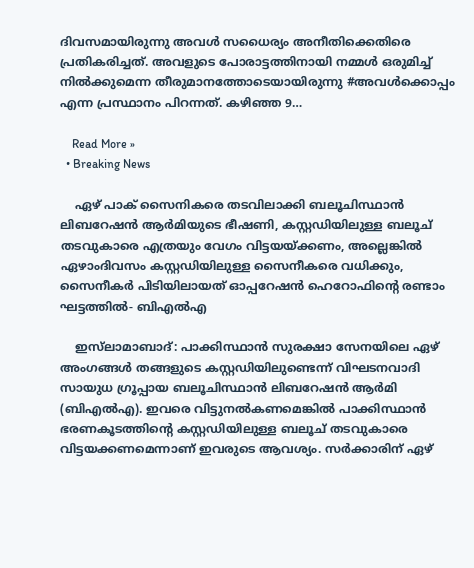ദിവസമായിരുന്നു അവൾ സധൈര്യം അനീതിക്കെതിരെ പ്രതികരിച്ചത്. അവളുടെ പോരാട്ടത്തിനായി നമ്മൾ ഒരുമിച്ച് നിൽക്കുമെന്ന തീരുമാനത്തോടെയായിരുന്നു #അവൾക്കൊപ്പം എന്ന പ്രസ്ഥാനം പിറന്നത്. കഴിഞ്ഞ 9…

    Read More »
  • Breaking News

    ഏഴ് പാക് സൈനികരെ തടവിലാക്കി ബലൂചിസ്ഥാൻ ലിബറേഷൻ ആർമിയുടെ ഭീഷണി, കസ്റ്റഡിയിലുള്ള ബലൂച് തടവുകാരെ എത്രയും വേഗം വിട്ടയയ്ക്കണം, അല്ലെങ്കിൽ ഏഴാംദിവസം കസ്റ്റഡിയിലുള്ള സൈനീകരെ വധിക്കും, സൈനീകർ പിടിയിലായത് ഓപ്പറേഷൻ ഹെറോഫിന്റെ രണ്ടാം ഘട്ടത്തിൽ- ബിഎൽഎ

    ഇസ്‌ലാമാബാദ്: പാക്കിസ്ഥാൻ സുരക്ഷാ സേനയിലെ ഏഴ് അംഗങ്ങൾ തങ്ങളുടെ കസ്റ്റഡിയിലുണ്ടെന്ന് വിഘടനവാദി സായുധ ഗ്രൂപ്പായ ബലൂചിസ്ഥാൻ ലിബറേഷൻ ആർമി (ബിഎൽഎ). ഇവരെ വിട്ടുനൽകണമെങ്കിൽ പാക്കിസ്ഥാൻ ഭരണകൂടത്തിന്റെ കസ്റ്റഡിയിലുള്ള ബലൂച് തടവുകാരെ വിട്ടയക്കണമെന്നാണ് ഇവരുടെ ആവശ്യം. സർക്കാരിന് ഏഴ്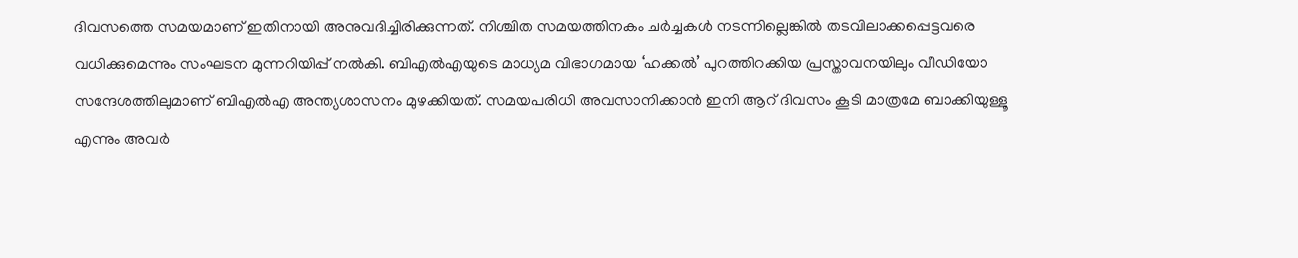ദിവസത്തെ സമയമാണ് ഇതിനായി അനുവദിച്ചിരിക്കുന്നത്. നിശ്ചിത സമയത്തിനകം ചർച്ചകൾ നടന്നില്ലെങ്കിൽ തടവിലാക്കപ്പെട്ടവരെ വധിക്കുമെന്നും സംഘടന മുന്നറിയിപ്പ് നൽകി. ബിഎൽഎയുടെ മാധ്യമ വിഭാഗമായ ‘ഹക്കൽ’ പുറത്തിറക്കിയ പ്രസ്താവനയിലും വീഡിയോ സന്ദേശത്തിലുമാണ് ബിഎൽഎ അന്ത്യശാസനം മുഴക്കിയത്. സമയപരിധി അവസാനിക്കാൻ ഇനി ആറ് ദിവസം കൂടി മാത്രമേ ബാക്കിയുള്ളൂ എന്നും അവർ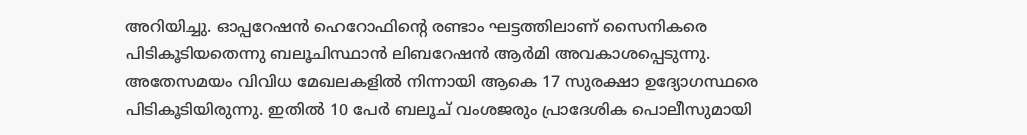അറിയിച്ചു. ഓപ്പറേഷൻ ഹെറോഫിന്റെ രണ്ടാം ഘട്ടത്തിലാണ് സൈനികരെ പിടികൂടിയതെന്നു ബലൂചിസ്ഥാൻ ലിബറേഷൻ ആർമി അവകാശപ്പെടുന്നു. അതേസമയം വിവിധ മേഖലകളിൽ നിന്നായി ആകെ 17 സുരക്ഷാ ഉദ്യോഗസ്ഥരെ പിടികൂടിയിരുന്നു. ഇതിൽ 10 പേർ ബലൂച് വംശജരും പ്രാദേശിക പൊലീസുമായി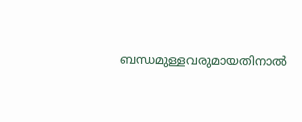ബന്ധമുള്ളവരുമായതിനാൽ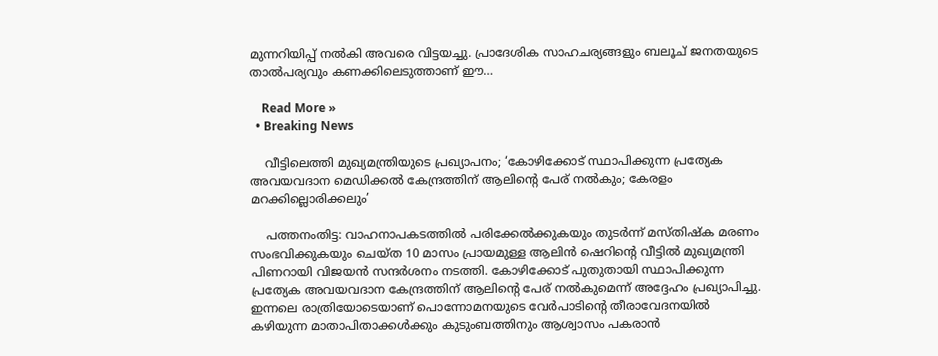മുന്നറിയിപ്പ് നൽകി അവരെ വിട്ടയച്ചു. പ്രാദേശിക സാഹചര്യങ്ങളും ബലൂച് ജനതയുടെ താൽപര്യവും കണക്കിലെടുത്താണ് ഈ…

    Read More »
  • Breaking News

    വീട്ടിലെത്തി മുഖ്യമന്ത്രിയുടെ പ്രഖ്യാപനം; ‘കോഴിക്കോട് സ്ഥാപിക്കുന്ന പ്രത്യേക അവയവദാന മെഡിക്കൽ കേന്ദ്രത്തിന് ആലിൻ്റെ പേര് നൽകും; കേരളം മറക്കില്ലൊരിക്കലും’

    പത്തനംതിട്ട: വാഹനാപകടത്തിൽ പരിക്കേൽക്കുകയും തുടർന്ന് മസ്തിഷ്ക മരണം സംഭവിക്കുകയും ചെയ്ത 10 മാസം പ്രായമുള്ള ആലിൻ ഷെറിൻ്റെ വീട്ടിൽ മുഖ്യമന്ത്രി പിണറായി വിജയൻ സന്ദർശനം നടത്തി. കോഴിക്കോട് പുതുതായി സ്ഥാപിക്കുന്ന പ്രത്യേക അവയവദാന കേന്ദ്രത്തിന് ആലിൻ്റെ പേര് നൽകുമെന്ന് അദ്ദേഹം പ്രഖ്യാപിച്ചു. ഇന്നലെ രാത്രിയോടെയാണ് പൊന്നോമനയുടെ വേർപാടിന്റെ തീരാവേദനയിൽ കഴിയുന്ന മാതാപിതാക്കൾക്കും കുടുംബത്തിനും ആശ്വാസം പകരാൻ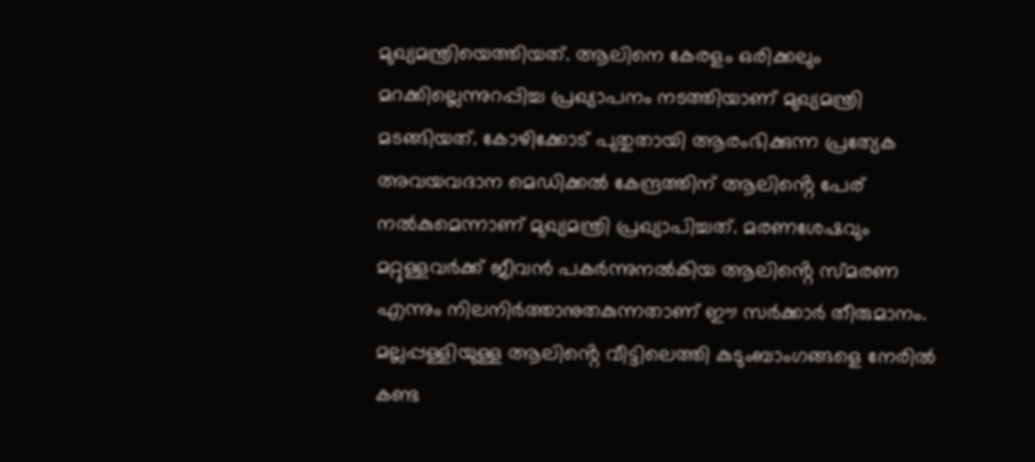മുഖ്യമന്ത്രിയെത്തിയത്. ആലിനെ കേരളം ഒരിക്കലും മറക്കില്ലെന്നുറപ്പിച്ച പ്രഖ്യാപനം നടത്തിയാണ് മുഖ്യമന്ത്രി മടങ്ങിയത്. കോഴിക്കോട് പുതുതായി ആരംഭിക്കുന്ന പ്രത്യേക അവയവദാന മെഡിക്കൽ കേന്ദ്രത്തിന് ആലിൻ്റെ പേര് നൽകുമെന്നാണ് മുഖ്യമന്ത്രി പ്രഖ്യാപിച്ചത്. മരണശേഷവും മറ്റുള്ളവർക്ക് ജീവൻ പകർന്നുനൽകിയ ആലിൻ്റെ സ്മരണ എന്നും നിലനിർത്താനുതകുന്നതാണ് ഈ സർക്കാർ തീരുമാനം. മല്ലപ്പള്ളിയുള്ള ആലിൻ്റെ വീട്ടിലെത്തി കുടുംബാംഗങ്ങളെ നേരിൽ കണ്ട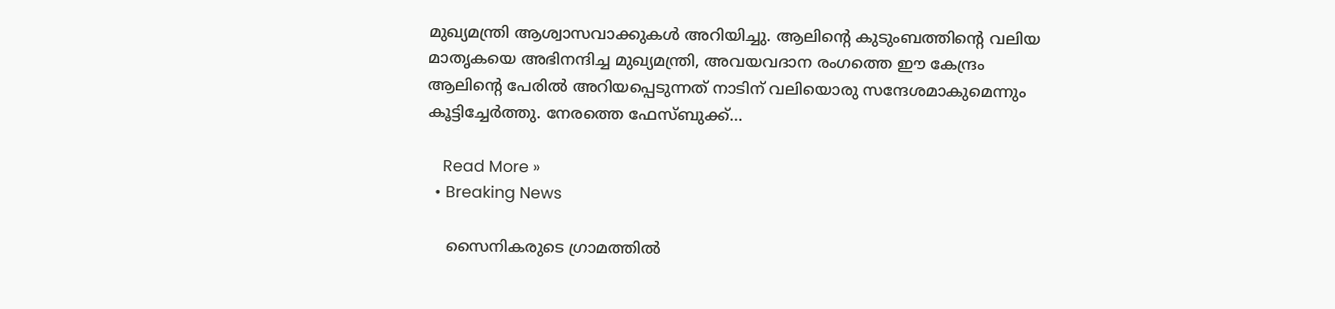മുഖ്യമന്ത്രി ആശ്വാസവാക്കുകൾ അറിയിച്ചു. ആലിൻ്റെ കുടുംബത്തിൻ്റെ വലിയ മാതൃകയെ അഭിനന്ദിച്ച മുഖ്യമന്ത്രി, അവയവദാന രംഗത്തെ ഈ കേന്ദ്രം ആലിൻ്റെ പേരിൽ അറിയപ്പെടുന്നത് നാടിന് വലിയൊരു സന്ദേശമാകുമെന്നും കൂട്ടിച്ചേർത്തു. നേരത്തെ ഫേസ്ബുക്ക്…

    Read More »
  • Breaking News

    സൈനികരുടെ ഗ്രാമത്തില്‍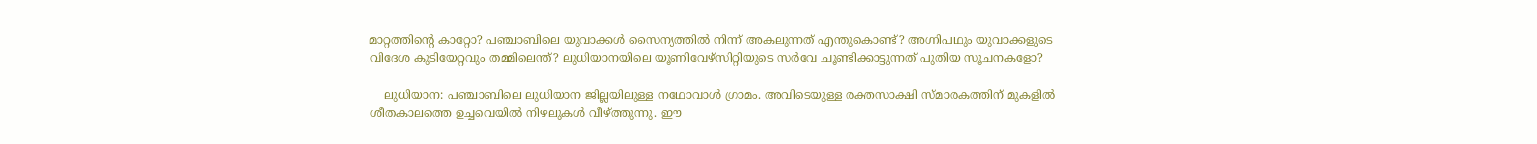മാറ്റത്തിന്റെ കാറ്റോ? പഞ്ചാബിലെ യുവാക്കള്‍ സൈന്യത്തില്‍ നിന്ന് അകലുന്നത് എന്തുകൊണ്ട്? അഗ്നിപഥും യുവാക്കളുടെ വിദേശ കുടിയേറ്റവും തമ്മിലെന്ത്? ലുധിയാനയിലെ യൂണിവേഴ്‌സിറ്റിയുടെ സര്‍വേ ചൂണ്ടിക്കാട്ടുന്നത് പുതിയ സൂചനകളോ?

    ലുധിയാന: പഞ്ചാബിലെ ലുധിയാന ജില്ലയിലുള്ള നഥോവാള്‍ ഗ്രാമം. അവിടെയുള്ള രക്തസാക്ഷി സ്മാരകത്തിന് മുകളില്‍ ശീതകാലത്തെ ഉച്ചവെയില്‍ നിഴലുകള്‍ വീഴ്ത്തുന്നു. ഈ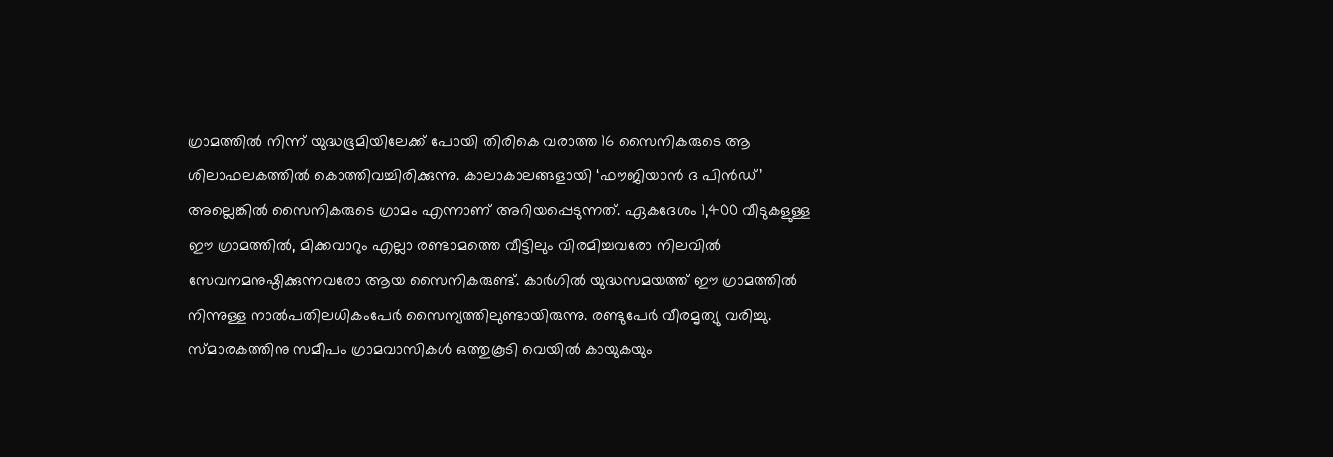ഗ്രാമത്തില്‍ നിന്ന് യുദ്ധഭൂമിയിലേക്ക് പോയി തിരികെ വരാത്ത 16 സൈനികരുടെ ആ ശിലാഫലകത്തില്‍ കൊത്തിവച്ചിരിക്കുന്നു. കാലാകാലങ്ങളായി ‘ഫൗജിയാന്‍ ദ പിന്‍ഡ്’ അല്ലെങ്കില്‍ സൈനികരുടെ ഗ്രാമം എന്നാണ് അറിയപ്പെടുന്നത്. ഏകദേശം 1,400 വീടുകളുള്ള ഈ ഗ്രാമത്തില്‍, മിക്കവാറും എല്ലാ രണ്ടാമത്തെ വീട്ടിലും വിരമിച്ചവരോ നിലവില്‍ സേവനമനുഷ്ഠിക്കുന്നവരോ ആയ സൈനികരുണ്ട്. കാര്‍ഗില്‍ യുദ്ധസമയത്ത് ഈ ഗ്രാമത്തില്‍ നിന്നുള്ള നാല്‍പതിലധികംപേര്‍ സൈന്യത്തിലുണ്ടായിരുന്നു. രണ്ടുപേര്‍ വീരമൃത്യു വരിച്ചു. സ്മാരകത്തിനു സമീപം ഗ്രാമവാസികള്‍ ഒത്തുകൂടി വെയില്‍ കായുകയും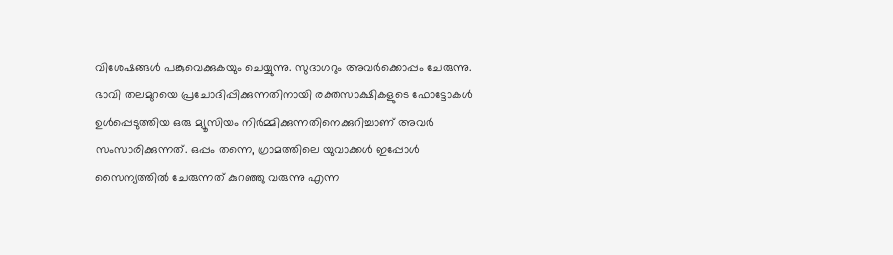വിശേഷങ്ങള്‍ പങ്കുവെക്കുകയും ചെയ്യുന്നു. സുദാഗറും അവര്‍ക്കൊപ്പം ചേരുന്നു. ഭാവി തലമുറയെ പ്രചോദിപ്പിക്കുന്നതിനായി രക്തസാക്ഷികളുടെ ഫോട്ടോകള്‍ ഉള്‍പ്പെടുത്തിയ ഒരു മ്യൂസിയം നിര്‍മ്മിക്കുന്നതിനെക്കുറിച്ചാണ് അവര്‍ സംസാരിക്കുന്നത്. ഒപ്പം തന്നെ, ഗ്രാമത്തിലെ യുവാക്കള്‍ ഇപ്പോള്‍ സൈന്യത്തില്‍ ചേരുന്നത് കുറഞ്ഞു വരുന്നു എന്ന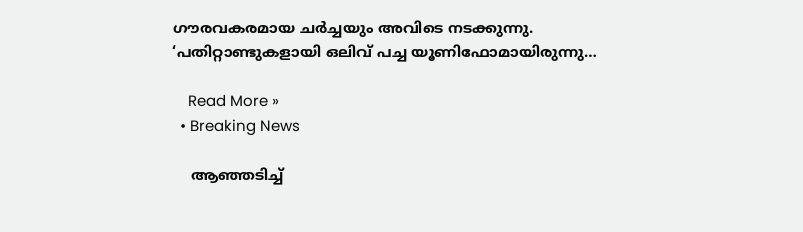ഗൗരവകരമായ ചര്‍ച്ചയും അവിടെ നടക്കുന്നു. ‘പതിറ്റാണ്ടുകളായി ഒലിവ് പച്ച യൂണിഫോമായിരുന്നു…

    Read More »
  • Breaking News

    ആഞ്ഞടിച്ച്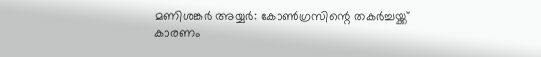മണിശങ്കര്‍ അയ്യര്‍: കോണ്‍ഗ്രസിന്റെ തകര്‍ച്ചയ്ക്ക് കാരണം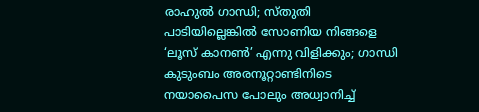രാഹുല്‍ ഗാന്ധി; സ്തുതി പാടിയില്ലെങ്കില്‍ സോണിയ നിങ്ങളെ ‘ലൂസ് കാനണ്‍’ എന്നു വിളിക്കും; ഗാന്ധി കുടുംബം അരനൂറ്റാണ്ടിനിടെ നയാപൈസ പോലും അധ്വാനിച്ച്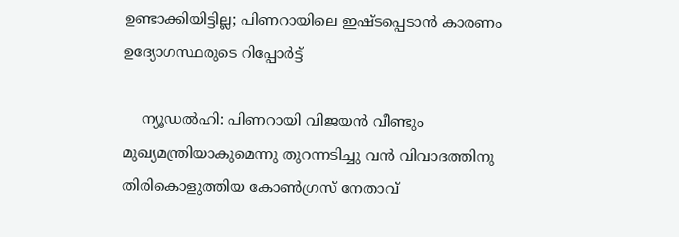ഉണ്ടാക്കിയിട്ടില്ല; പിണറായിലെ ഇഷ്ടപ്പെടാന്‍ കാരണം ഉദ്യോഗസ്ഥരുടെ റിപ്പോര്‍ട്ട്

    ന്യൂഡല്‍ഹി: പിണറായി വിജയന്‍ വീണ്ടും മുഖ്യമന്ത്രിയാകുമെന്നു തുറന്നടിച്ചു വന്‍ വിവാദത്തിനു തിരികൊളുത്തിയ കോണ്‍ഗ്രസ് നേതാവ്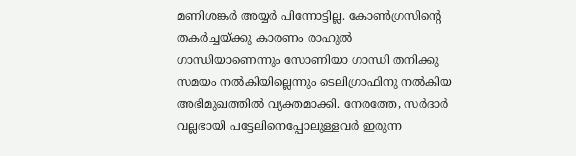മണിശങ്കര്‍ അയ്യര്‍ പിന്നോട്ടില്ല. കോണ്‍ഗ്രസിന്റെ തകര്‍ച്ചയ്ക്കു കാരണം രാഹുല്‍ ഗാന്ധിയാണെന്നും സോണിയാ ഗാന്ധി തനിക്കു സമയം നല്‍കിയില്ലെന്നും ടെലിഗ്രാഫിനു നല്‍കിയ അഭിമുഖത്തില്‍ വ്യക്തമാക്കി. നേരത്തേ, സര്‍ദാര്‍ വല്ലഭായി പട്ടേലിനെപ്പോലുള്ളവര്‍ ഇരുന്ന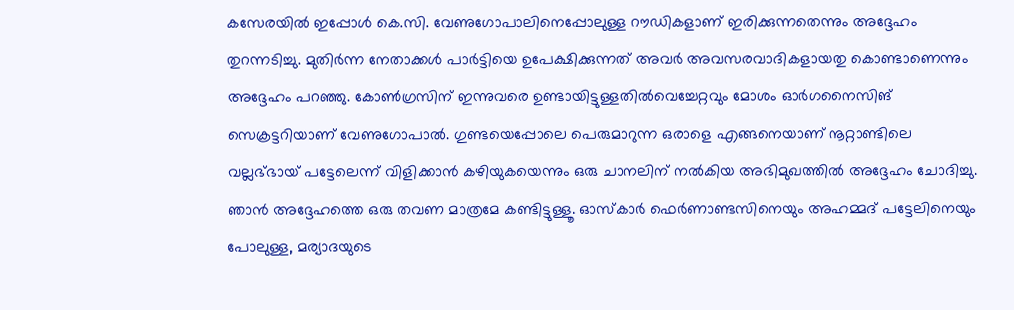കസേരയില്‍ ഇപ്പോള്‍ കെ.സി. വേണുഗോപാലിനെപ്പോലുള്ള റൗഡികളാണ് ഇരിക്കുന്നതെന്നും അദ്ദേഹം തുറന്നടിച്ചു. മുതിര്‍ന്ന നേതാക്കള്‍ പാര്‍ട്ടിയെ ഉപേക്ഷിക്കുന്നത് അവര്‍ അവസരവാദികളായതു കൊണ്ടാണെന്നും അദ്ദേഹം പറഞ്ഞു. കോണ്‍ഗ്രസിന് ഇന്നുവരെ ഉണ്ടായിട്ടുള്ളതില്‍വെച്ചേറ്റവും മോശം ഓര്‍ഗനൈസിങ് സെക്രട്ടറിയാണ് വേണുഗോപാല്‍. ഗുണ്ടയെപ്പോലെ പെരുമാറുന്ന ഒരാളെ എങ്ങനെയാണ് നൂറ്റാണ്ടിലെ വല്ലഭ്ഭായ് പട്ടേലെന്ന് വിളിക്കാന്‍ കഴിയുകയെന്നും ഒരു ചാനലിന് നല്‍കിയ അഭിമുഖത്തില്‍ അദ്ദേഹം ചോദിച്ചു. ഞാന്‍ അദ്ദേഹത്തെ ഒരു തവണ മാത്രമേ കണ്ടിട്ടുള്ളൂ. ഓസ്‌കാര്‍ ഫെര്‍ണാണ്ടസിനെയും അഹമ്മദ് പട്ടേലിനെയും പോലുള്ള, മര്യാദയുടെ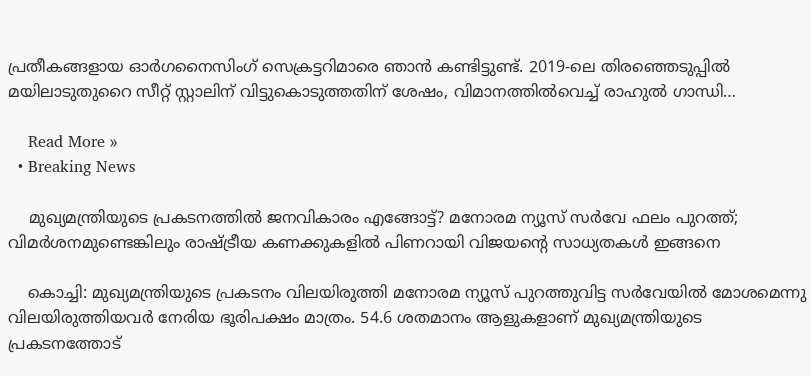പ്രതീകങ്ങളായ ഓര്‍ഗനൈസിംഗ് സെക്രട്ടറിമാരെ ഞാന്‍ കണ്ടിട്ടുണ്ട്. 2019-ലെ തിരഞ്ഞെടുപ്പില്‍ മയിലാടുതുറൈ സീറ്റ് സ്റ്റാലിന് വിട്ടുകൊടുത്തതിന് ശേഷം, വിമാനത്തില്‍വെച്ച് രാഹുല്‍ ഗാന്ധി…

    Read More »
  • Breaking News

    മുഖ്യമന്ത്രിയുടെ പ്രകടനത്തില്‍ ജനവികാരം എങ്ങോട്ട്? മനോരമ ന്യൂസ് സര്‍വേ ഫലം പുറത്ത്; വിമര്‍ശനമുണ്ടെങ്കിലും രാഷ്ട്രീയ കണക്കുകളില്‍ പിണറായി വിജയന്റെ സാധ്യതകള്‍ ഇങ്ങനെ

    കൊച്ചി: മുഖ്യമന്ത്രിയുടെ പ്രകടനം വിലയിരുത്തി മനോരമ ന്യൂസ് പുറത്തുവിട്ട സര്‍വേയില്‍ മോശമെന്നു വിലയിരുത്തിയവര്‍ നേരിയ ഭൂരിപക്ഷം മാത്രം. 54.6 ശതമാനം ആളുകളാണ് മുഖ്യമന്ത്രിയുടെ പ്രകടനത്തോട്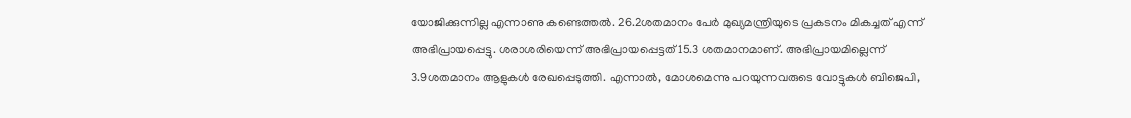യോജിക്കുന്നില്ല എന്നാണു കണ്ടെത്തല്‍. 26.2ശതമാനം പേര്‍ മുഖ്യമന്ത്രിയുടെ പ്രകടനം മികച്ചത് എന്ന് അഭിപ്രായപ്പെട്ടു. ശരാശരിയെന്ന് അഭിപ്രായപ്പെട്ടത് 15.3 ശതമാനമാണ്. അഭിപ്രായമില്ലെന്ന് 3.9ശതമാനം ആളുകള്‍ രേഖപ്പെടുത്തി. എന്നാല്‍, മോശമെന്നു പറയുന്നവരുടെ വോട്ടുകള്‍ ബിജെപി,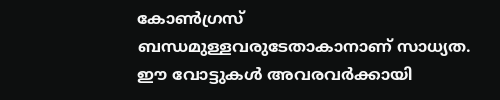കോണ്‍ഗ്രസ് ബന്ധമുള്ളവരുടേതാകാനാണ് സാധ്യത. ഈ വോട്ടുകള്‍ അവരവര്‍ക്കായി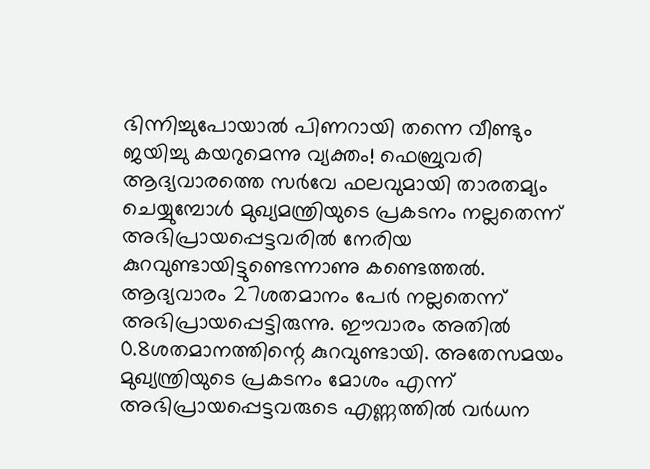ഭിന്നിച്ചുപോയാല്‍ പിണറായി തന്നെ വീണ്ടും ജയിച്ചു കയറുമെന്നു വ്യക്തം! ഫെബ്രുവരി ആദ്യവാരത്തെ സര്‍വേ ഫലവുമായി താരതമ്യം ചെയ്യുമ്പോള്‍ മുഖ്യമന്ത്രിയുടെ പ്രകടനം നല്ലതെന്ന് അഭിപ്രായപ്പെട്ടവരില്‍ നേരിയ കുറവുണ്ടായിട്ടുണ്ടെന്നാണു കണ്ടെത്തല്‍. ആദ്യവാരം 27ശതമാനം പേര്‍ നല്ലതെന്ന് അഭിപ്രായപ്പെട്ടിരുന്നു. ഈവാരം അതില്‍ 0.8ശതമാനത്തിന്റെ കുറവുണ്ടായി. അതേസമയം മുഖ്യന്ത്രിയുടെ പ്രകടനം മോശം എന്ന് അഭിപ്രായപ്പെട്ടവരുടെ എണ്ണത്തില്‍ വര്‍ധന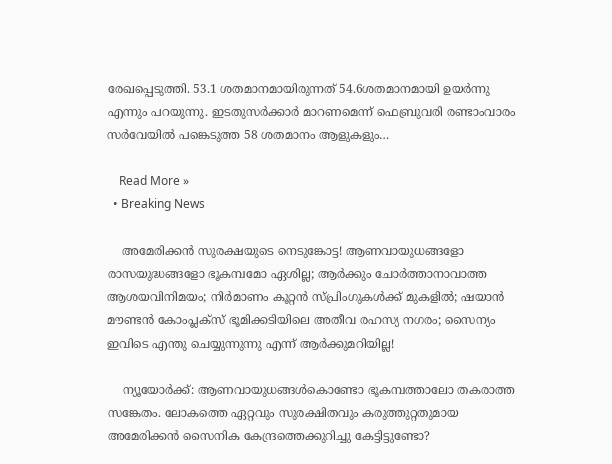രേഖപ്പെടുത്തി. 53.1 ശതമാനമായിരുന്നത് 54.6ശതമാനമായി ഉയര്‍ന്നു എന്നും പറയുന്നു. ഇടതുസര്‍ക്കാര്‍ മാറണമെന്ന് ഫെബ്രുവരി രണ്ടാംവാരം സര്‍വേയില്‍ പങ്കെടുത്ത 58 ശതമാനം ആളുകളും…

    Read More »
  • Breaking News

    അമേരിക്കന്‍ സുരക്ഷയുടെ നെടുങ്കോട്ട! ആണവായുധങ്ങളോ രാസയുദ്ധങ്ങളോ ഭൂകമ്പമോ ഏശില്ല; ആര്‍ക്കും ചോര്‍ത്താനാവാത്ത ആശയവിനിമയം; നിര്‍മാണം കൂറ്റന്‍ സ്പ്രിംഗുകള്‍ക്ക് മുകളില്‍; ഷയാന്‍ മൗണ്ടന്‍ കോംപ്ലക്‌സ് ഭൂമിക്കടിയിലെ അതീവ രഹസ്യ നഗരം; സൈന്യം ഇവിടെ എന്തു ചെയ്യുന്നുന്നു എന്ന് ആര്‍ക്കുമറിയില്ല!

    ന്യൂയോര്‍ക്ക്: ആണവായുധങ്ങള്‍കൊണ്ടോ ഭൂകമ്പത്താലോ തകരാത്ത സങ്കേതം. ലോകത്തെ ഏറ്റവും സുരക്ഷിതവും കരുത്തുറ്റതുമായ അമേരിക്കന്‍ സൈനിക കേന്ദ്രത്തെക്കുറിച്ചു കേട്ടിട്ടുണ്ടോ?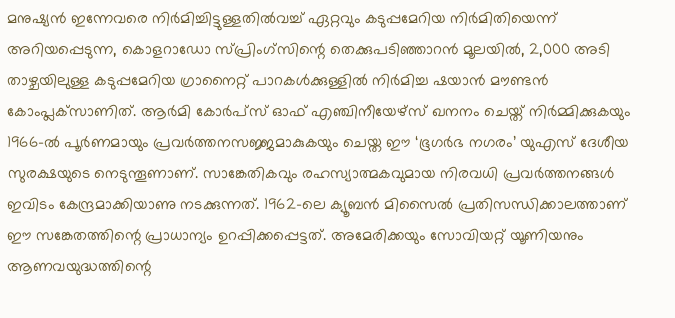മനുഷ്യന്‍ ഇന്നേവരെ നിര്‍മിച്ചിട്ടുള്ളതില്‍വച്ച് ഏറ്റവും കടുപ്പമേറിയ നിര്‍മിതിയെന്ന് അറിയപ്പെടുന്ന, കൊളറാഡോ സ്പ്രിംഗ്‌സിന്റെ തെക്കുപടിഞ്ഞാറന്‍ മൂലയില്‍, 2,000 അടി താഴ്ചയിലുള്ള കടുപ്പമേറിയ ഗ്രാനൈറ്റ് പാറകള്‍ക്കുള്ളില്‍ നിര്‍മിച്ച ഷയാന്‍ മൗണ്ടന്‍ കോംപ്ലക്‌സാണിത്. ആര്‍മി കോര്‍പ്‌സ് ഓഫ് എഞ്ചിനീയേഴ്‌സ് ഖനനം ചെയ്ത് നിര്‍മ്മിക്കുകയും 1966-ല്‍ പൂര്‍ണമായും പ്രവര്‍ത്തനസജ്ജമാകുകയും ചെയ്ത ഈ ‘ഭൂഗര്‍ഭ നഗരം’ യുഎസ് ദേശീയ സുരക്ഷയുടെ നെടുന്തൂണാണ്. സാങ്കേതികവും രഹസ്യാത്മകവുമായ നിരവധി പ്രവര്‍ത്തനങ്ങള്‍ ഇവിടം കേന്ദ്രമാക്കിയാണു നടക്കുന്നത്. 1962-ലെ ക്യൂബന്‍ മിസൈല്‍ പ്രതിസന്ധിക്കാലത്താണ് ഈ സങ്കേതത്തിന്റെ പ്രാധാന്യം ഉറപ്പിക്കപ്പെട്ടത്. അമേരിക്കയും സോവിയറ്റ് യൂണിയനും ആണവയുദ്ധത്തിന്റെ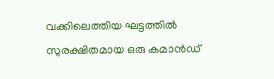വക്കിലെത്തിയ ഘട്ടത്തില്‍ സുരക്ഷിതമായ ഒരു കമാന്‍ഡ്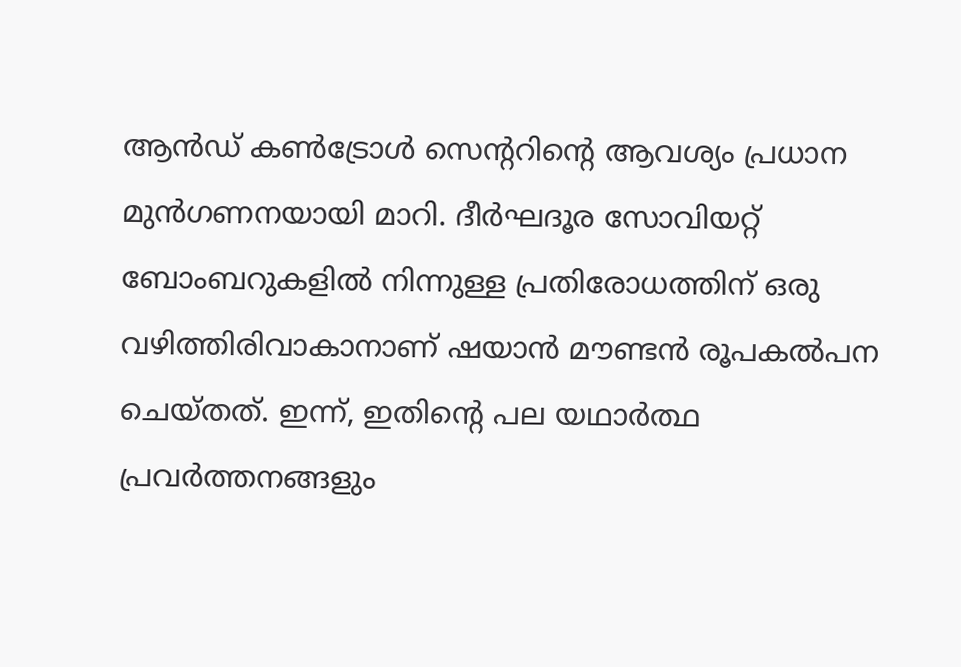ആന്‍ഡ് കണ്‍ട്രോള്‍ സെന്ററിന്റെ ആവശ്യം പ്രധാന മുന്‍ഗണനയായി മാറി. ദീര്‍ഘദൂര സോവിയറ്റ് ബോംബറുകളില്‍ നിന്നുള്ള പ്രതിരോധത്തിന് ഒരു വഴിത്തിരിവാകാനാണ് ഷയാന്‍ മൗണ്ടന്‍ രൂപകല്‍പന ചെയ്തത്. ഇന്ന്, ഇതിന്റെ പല യഥാര്‍ത്ഥ പ്രവര്‍ത്തനങ്ങളും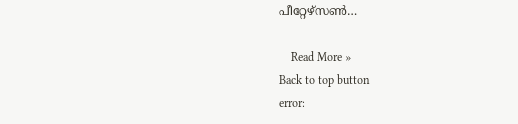പീറ്റേഴ്‌സണ്‍…

    Read More »
Back to top button
error: